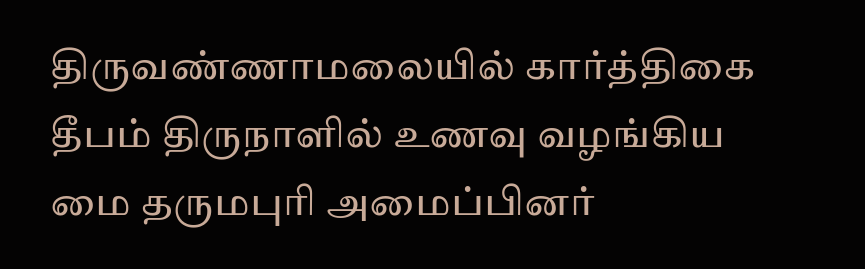திருவண்ணாமலையில் கார்த்திகை தீபம் திருநாளில் உணவு வழங்கிய மை தருமபுரி அமைப்பினர்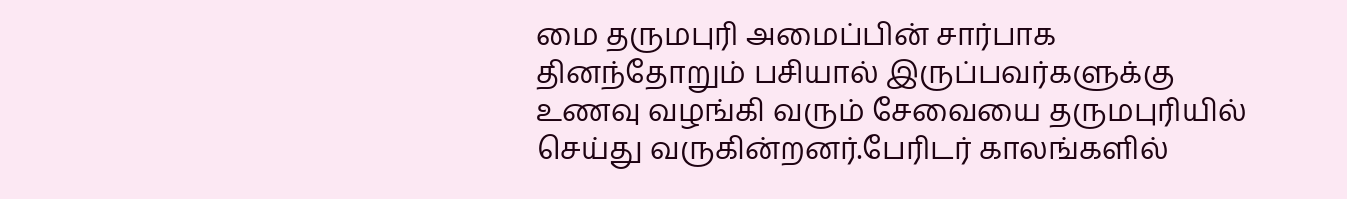மை தருமபுரி அமைப்பின் சார்பாக தினந்தோறும் பசியால் இருப்பவர்களுக்கு உணவு வழங்கி வரும் சேவையை தருமபுரியில் செய்து வருகின்றனர்.பேரிடர் காலங்களில்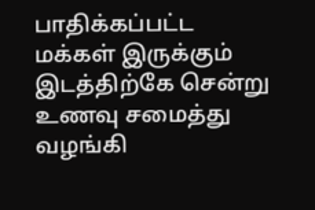பாதிக்கப்பட்ட மக்கள் இருக்கும் இடத்திற்கே சென்று உணவு சமைத்து வழங்கி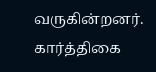வருகின்றனர். கார்த்திகை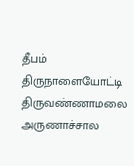தீபம் திருநாளையோட்டி திருவண்ணாமலை அருணாச்சால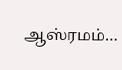ஆஸ்ரமம்…